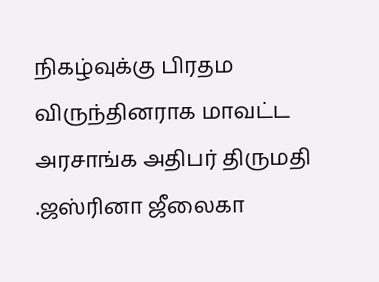நிகழ்வுக்கு பிரதம விருந்தினராக மாவட்ட அரசாங்க அதிபர் திருமதி .ஜஸ்ரினா ஜீலைகா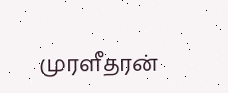முரளீதரன்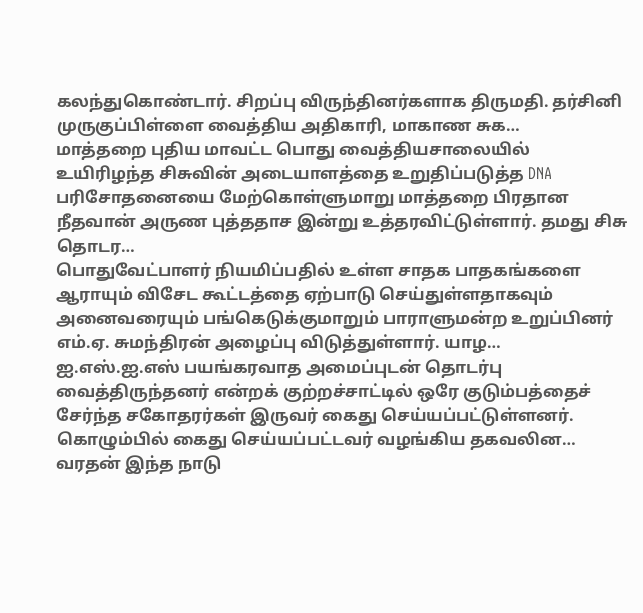கலந்துகொண்டார். சிறப்பு விருந்தினர்களாக திருமதி. தர்சினி முருகுப்பிள்ளை வைத்திய அதிகாரி, மாகாண சுக…
மாத்தறை புதிய மாவட்ட பொது வைத்தியசாலையில் உயிரிழந்த சிசுவின் அடையாளத்தை உறுதிப்படுத்த DNA பரிசோதனையை மேற்கொள்ளுமாறு மாத்தறை பிரதான நீதவான் அருண புத்ததாச இன்று உத்தரவிட்டுள்ளார். தமது சிசு தொடர…
பொதுவேட்பாளர் நியமிப்பதில் உள்ள சாதக பாதகங்களை ஆராயும் விசேட கூட்டத்தை ஏற்பாடு செய்துள்ளதாகவும் அனைவரையும் பங்கெடுக்குமாறும் பாராளுமன்ற உறுப்பினர் எம்.ஏ. சுமந்திரன் அழைப்பு விடுத்துள்ளார். யாழ…
ஐ.எஸ்.ஐ.எஸ் பயங்கரவாத அமைப்புடன் தொடர்பு வைத்திருந்தனர் என்றக் குற்றச்சாட்டில் ஒரே குடும்பத்தைச் சேர்ந்த சகோதரர்கள் இருவர் கைது செய்யப்பட்டுள்ளனர். கொழும்பில் கைது செய்யப்பட்டவர் வழங்கிய தகவலின…
வரதன் இந்த நாடு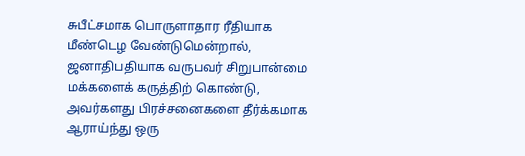சுபீட்சமாக பொருளாதார ரீதியாக மீண்டெழ வேண்டுமென்றால், ஜனாதிபதியாக வருபவர் சிறுபான்மை மக்களைக் கருத்திற் கொண்டு, அவர்களது பிரச்சனைகளை தீர்க்கமாக ஆராய்ந்து ஒரு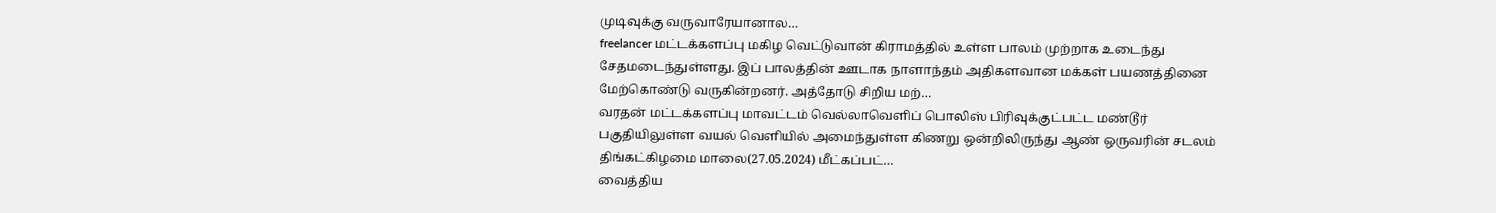முடிவுக்கு வருவாரேயானால…
freelancer மட்டக்களப்பு மகிழ வெட்டுவான் கிராமத்தில் உள்ள பாலம் முற்றாக உடைந்து சேதமடைந்துள்ளது. இப் பாலத்தின் ஊடாக நாளாந்தம் அதிகளவான மக்கள் பயணத்தினை மேற்கொண்டு வருகின்றனர். அத்தோடு சிறிய மற்…
வரதன் மட்டக்களப்பு மாவட்டம் வெல்லாவெளிப் பொலிஸ் பிரிவுக்குட்பட்ட மண்டூர் பகுதியிலுள்ள வயல் வெளியில் அமைந்துள்ள கிணறு ஒன்றிலிருந்து ஆண் ஒருவரின் சடலம் திங்கட்கிழமை மாலை(27.05.2024) மீட்கப்பட்…
வைத்திய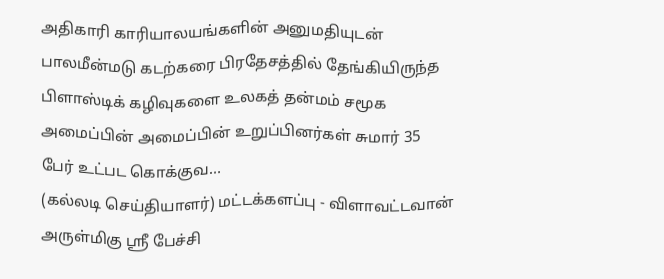அதிகாரி காரியாலயங்களின் அனுமதியுடன் பாலமீன்மடு கடற்கரை பிரதேசத்தில் தேங்கியிருந்த பிளாஸ்டிக் கழிவுகளை உலகத் தன்மம் சமூக அமைப்பின் அமைப்பின் உறுப்பினர்கள் சுமார் 35 பேர் உட்பட கொக்குவ…
(கல்லடி செய்தியாளர்) மட்டக்களப்பு - விளாவட்டவான் அருள்மிகு ஸ்ரீ பேச்சி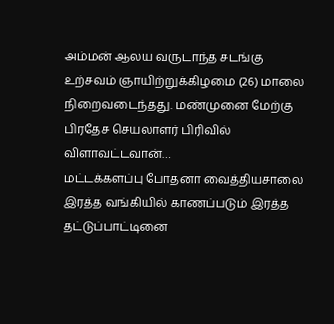அம்மன் ஆலய வருடாந்த சடங்கு உற்சவம் ஞாயிற்றுக்கிழமை (26) மாலை நிறைவடைந்தது. மண்முனை மேற்கு பிரதேச செயலாளர் பிரிவில் விளாவட்டவான்…
மட்டக்களப்பு போதனா வைத்தியசாலை இரத்த வங்கியில் காணப்படும் இரத்த தட்டுப்பாட்டினை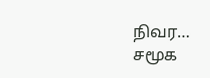நிவர…
சமூக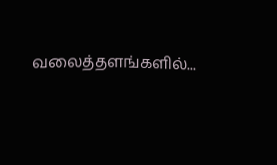வலைத்தளங்களில்...